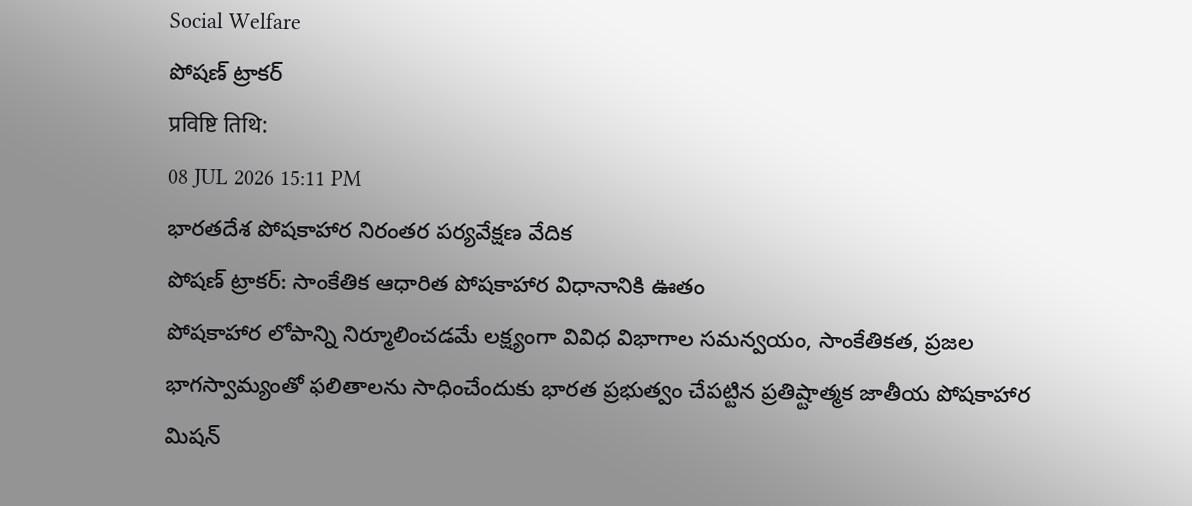Social Welfare
పోషణ్ ట్రాకర్
प्रविष्टि तिथि:
08 JUL 2026 15:11 PM
భారతదేశ పోషకాహార నిరంతర పర్యవేక్షణ వేదిక
పోషణ్ ట్రాకర్: సాంకేతిక ఆధారిత పోషకాహార విధానానికి ఊతం
పోషకాహార లోపాన్ని నిర్మూలించడమే లక్ష్యంగా వివిధ విభాగాల సమన్వయం, సాంకేతికత, ప్రజల భాగస్వామ్యంతో ఫలితాలను సాధించేందుకు భారత ప్రభుత్వం చేపట్టిన ప్రతిష్టాత్మక జాతీయ పోషకాహార మిషన్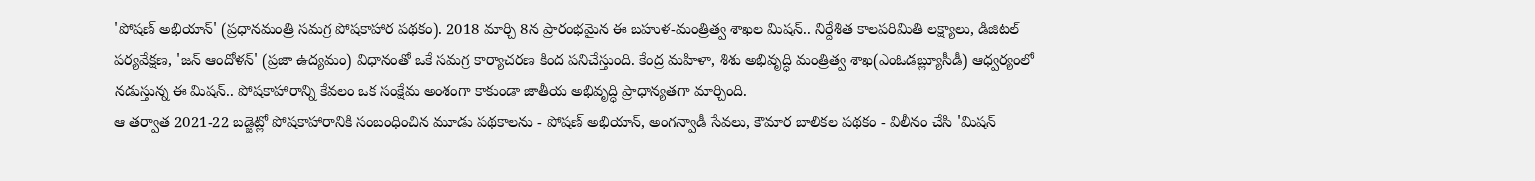'పోషణ్ అభియాన్' (ప్రధానమంత్రి సమగ్ర పోషకాహార పథకం). 2018 మార్చి 8న ప్రారంభమైన ఈ బహుళ-మంత్రిత్వ శాఖల మిషన్.. నిర్దేశిత కాలపరిమితి లక్ష్యాలు, డిజిటల్ పర్యవేక్షణ, 'జన్ ఆందోళన్' (ప్రజా ఉద్యమం) విధానంతో ఒకే సమగ్ర కార్యాచరణ కింద పనిచేస్తుంది. కేంద్ర మహిళా, శిశు అభివృద్ధి మంత్రిత్వ శాఖ(ఎంఓడబ్ల్యూసీడీ) ఆధ్వర్యంలో నడుస్తున్న ఈ మిషన్.. పోషకాహారాన్ని కేవలం ఒక సంక్షేమ అంశంగా కాకుండా జాతీయ అభివృద్ధి ప్రాధాన్యతగా మార్చింది.
ఆ తర్వాత 2021-22 బడ్జెట్లో పోషకాహారానికి సంబంధించిన మూడు పథకాలను - పోషణ్ అభియాన్, అంగన్వాడీ సేవలు, కౌమార బాలికల పథకం - విలీనం చేసి 'మిషన్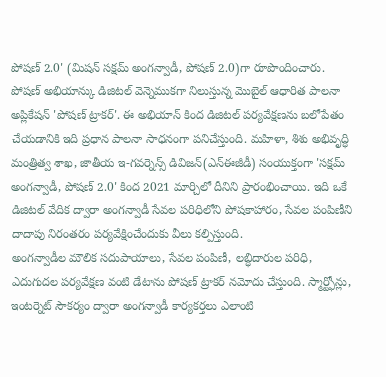పోషణ్ 2.0' (మిషన్ సక్షమ్ అంగన్వాడీ, పోషణ్ 2.0)గా రూపొందించారు.
పోషణ్ అభియాన్కు డిజిటల్ వెన్నెముకగా నిలుస్తున్న మొబైల్ ఆధారిత పాలనా అప్లికేషన్ 'పోషణ్ ట్రాకర్'. ఈ అభియాన్ కింద డిజిటల్ పర్యవేక్షణను బలోపేతం చేయడానికి ఇది ప్రధాన పాలనా సాధనంగా పనిచేస్తుంది. మహిళా, శిశు అభివృద్ధి మంత్రిత్వ శాఖ, జాతీయ ఇ-గవర్నెన్స్ డివిజన్(ఎన్ఈజీడీ) సంయుక్తంగా 'సక్షమ్ అంగన్వాడీ, పోషణ్ 2.0' కింద 2021 మార్చిలో దీనిని ప్రారంభించాయి. ఇది ఒకే డిజిటల్ వేదిక ద్వారా అంగన్వాడీ సేవల పరిధిలోని పోషకాహారం, సేవల పంపిణీని దాదాపు నిరంతరం పర్యవేక్షించేందుకు వీలు కల్పిస్తుంది.
అంగన్వాడీల మౌలిక సదుపాయాలు, సేవల పంపిణీ, లబ్ధిదారుల పరిధి, ఎదుగుదల పర్యవేక్షణ వంటి డేటాను పోషణ్ ట్రాకర్ నమోదు చేస్తుంది. స్మార్ట్ఫోన్లు, ఇంటర్నెట్ సౌకర్యం ద్వారా అంగన్వాడీ కార్యకర్తలు ఎలాంటి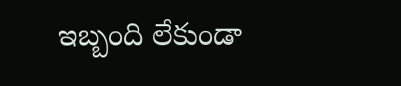ఇబ్బంది లేకుండా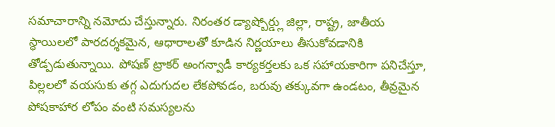సమాచారాన్ని నమోదు చేస్తున్నారు. నిరంతర డ్యాష్బోర్డ్లు జిల్లా, రాష్ట్ర, జాతీయ స్థాయిలలో పారదర్శకమైన, ఆధారాలతో కూడిన నిర్ణయాలు తీసుకోవడానికి తోడ్పడుతున్నాయి. పోషణ్ ట్రాకర్ అంగన్వాడీ కార్యకర్తలకు ఒక సహాయకారిగా పనిచేస్తూ, పిల్లలలో వయసుకు తగ్గ ఎదుగుదల లేకపోవడం, బరువు తక్కువగా ఉండటం, తీవ్రమైన పోషకాహార లోపం వంటి సమస్యలను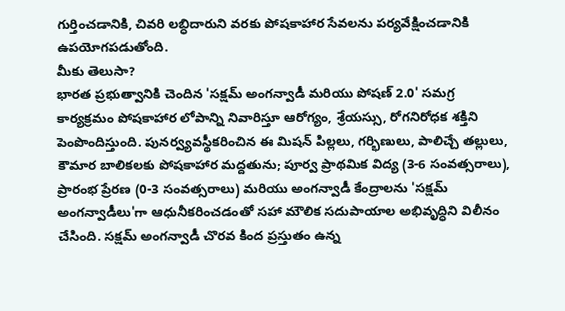గుర్తించడానికి, చివరి లబ్ధిదారుని వరకు పోషకాహార సేవలను పర్యవేక్షించడానికి ఉపయోగపడుతోంది.
మీకు తెలుసా?
భారత ప్రభుత్వానికి చెందిన 'సక్షమ్ అంగన్వాడీ మరియు పోషణ్ 2.0' సమగ్ర కార్యక్రమం పోషకాహార లోపాన్ని నివారిస్తూ ఆరోగ్యం, శ్రేయస్సు, రోగనిరోధక శక్తిని పెంపొందిస్తుంది. పునర్వ్యవస్థీకరించిన ఈ మిషన్ పిల్లలు, గర్భిణులు, పాలిచ్చే తల్లులు, కౌమార బాలికలకు పోషకాహార మద్దతును; పూర్వ ప్రాథమిక విద్య (3-6 సంవత్సరాలు), ప్రారంభ ప్రేరణ (0-3 సంవత్సరాలు) మరియు అంగన్వాడీ కేంద్రాలను 'సక్షమ్ అంగన్వాడీలు'గా ఆధునీకరించడంతో సహా మౌలిక సదుపాయాల అభివృద్ధిని విలీనం చేసింది. సక్షమ్ అంగన్వాడీ చొరవ కింద ప్రస్తుతం ఉన్న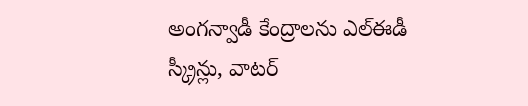అంగన్వాడీ కేంద్రాలను ఎల్ఈడీ స్క్రీన్లు, వాటర్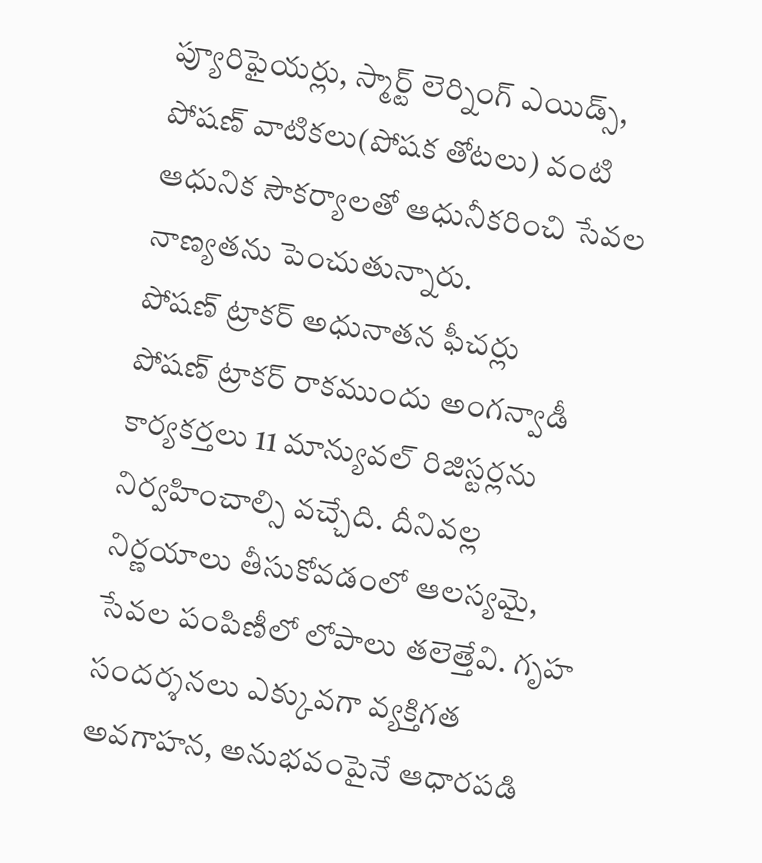ప్యూరిఫైయర్లు, స్మార్ట్ లెర్నింగ్ ఎయిడ్స్, పోషణ్ వాటికలు(పోషక తోటలు) వంటి ఆధునిక సౌకర్యాలతో ఆధునీకరించి సేవల నాణ్యతను పెంచుతున్నారు.
పోషణ్ ట్రాకర్ అధునాతన ఫీచర్లు
పోషణ్ ట్రాకర్ రాకముందు అంగన్వాడీ కార్యకర్తలు 11 మాన్యువల్ రిజిస్టర్లను నిర్వహించాల్సి వచ్చేది. దీనివల్ల నిర్ణయాలు తీసుకోవడంలో ఆలస్యమై, సేవల పంపిణీలో లోపాలు తలెత్తేవి. గృహ సందర్శనలు ఎక్కువగా వ్యక్తిగత అవగాహన, అనుభవంపైనే ఆధారపడి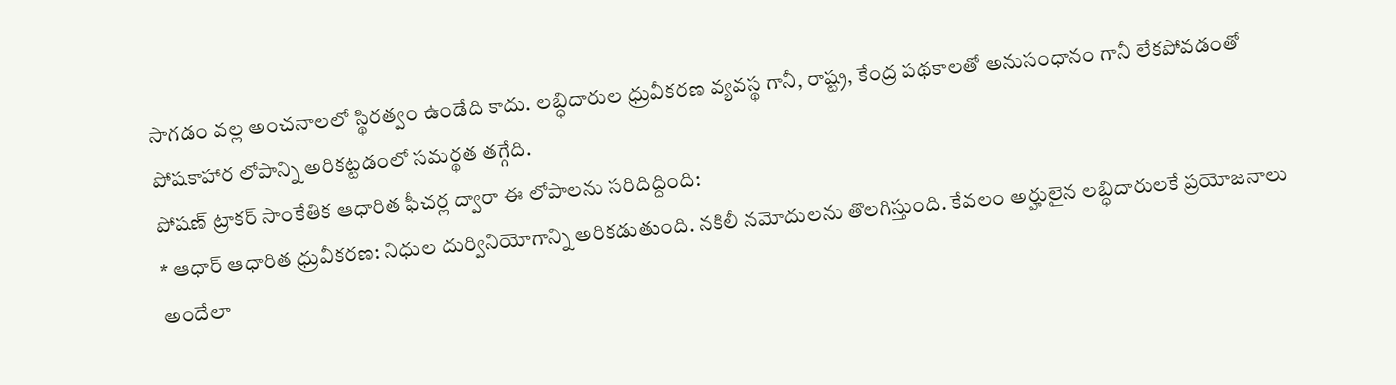సాగడం వల్ల అంచనాలలో స్థిరత్వం ఉండేది కాదు. లబ్ధిదారుల ధ్రువీకరణ వ్యవస్థ గానీ, రాష్ట్ర, కేంద్ర పథకాలతో అనుసంధానం గానీ లేకపోవడంతో పోషకాహార లోపాన్ని అరికట్టడంలో సమర్థత తగ్గేది.
పోషణ్ ట్రాకర్ సాంకేతిక ఆధారిత ఫీచర్ల ద్వారా ఈ లోపాలను సరిదిద్దింది:
* ఆధార్ ఆధారిత ధ్రువీకరణ: నిధుల దుర్వినియోగాన్ని అరికడుతుంది. నకిలీ నమోదులను తొలగిస్తుంది. కేవలం అర్హులైన లబ్ధిదారులకే ప్రయోజనాలు అందేలా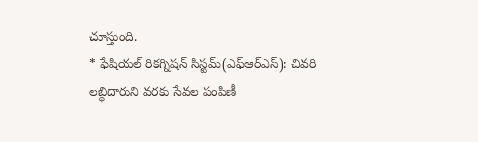చూస్తుంది.
* ఫేషియల్ రికగ్నిషన్ సిస్టమ్(ఎఫ్ఆర్ఎస్): చివరి లబ్ధిదారుని వరకు సేవల పంపిణీ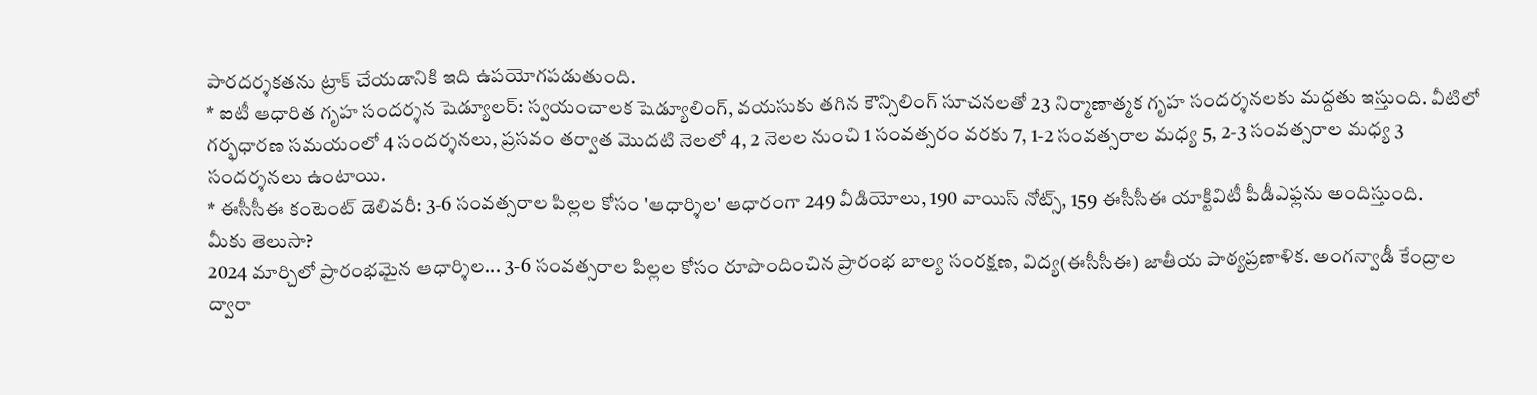పారదర్శకతను ట్రాక్ చేయడానికి ఇది ఉపయోగపడుతుంది.
* ఐటీ ఆధారిత గృహ సందర్శన షెడ్యూలర్: స్వయంచాలక షెడ్యూలింగ్, వయసుకు తగిన కౌన్సిలింగ్ సూచనలతో 23 నిర్మాణాత్మక గృహ సందర్శనలకు మద్దతు ఇస్తుంది. వీటిలో గర్భధారణ సమయంలో 4 సందర్శనలు, ప్రసవం తర్వాత మొదటి నెలలో 4, 2 నెలల నుంచి 1 సంవత్సరం వరకు 7, 1-2 సంవత్సరాల మధ్య 5, 2-3 సంవత్సరాల మధ్య 3 సందర్శనలు ఉంటాయి.
* ఈసీసీఈ కంటెంట్ డెలివరీ: 3-6 సంవత్సరాల పిల్లల కోసం 'ఆధార్శిల' ఆధారంగా 249 వీడియోలు, 190 వాయిస్ నోట్స్, 159 ఈసీసీఈ యాక్టివిటీ పీడీఎఫ్లను అందిస్తుంది.
మీకు తెలుసా?
2024 మార్చిలో ప్రారంభమైన ఆధార్శిల... 3-6 సంవత్సరాల పిల్లల కోసం రూపొందించిన ప్రారంభ బాల్య సంరక్షణ, విద్య(ఈసీసీఈ) జాతీయ పాఠ్యప్రణాళిక. అంగన్వాడీ కేంద్రాల ద్వారా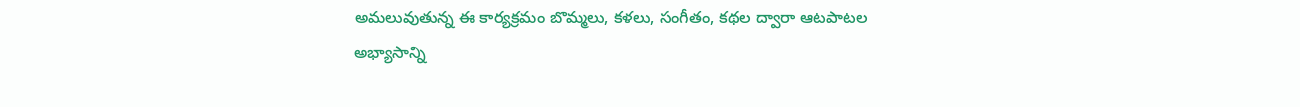అమలువుతున్న ఈ కార్యక్రమం బొమ్మలు, కళలు, సంగీతం, కథల ద్వారా ఆటపాటల అభ్యాసాన్ని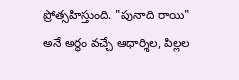ప్రోత్సహిస్తుంది. "పునాది రాయి" అనే అర్థం వచ్చే ఆధార్శిల, పిల్లల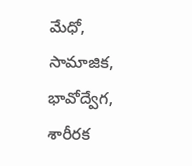మేధో, సామాజిక, భావోద్వేగ, శారీరక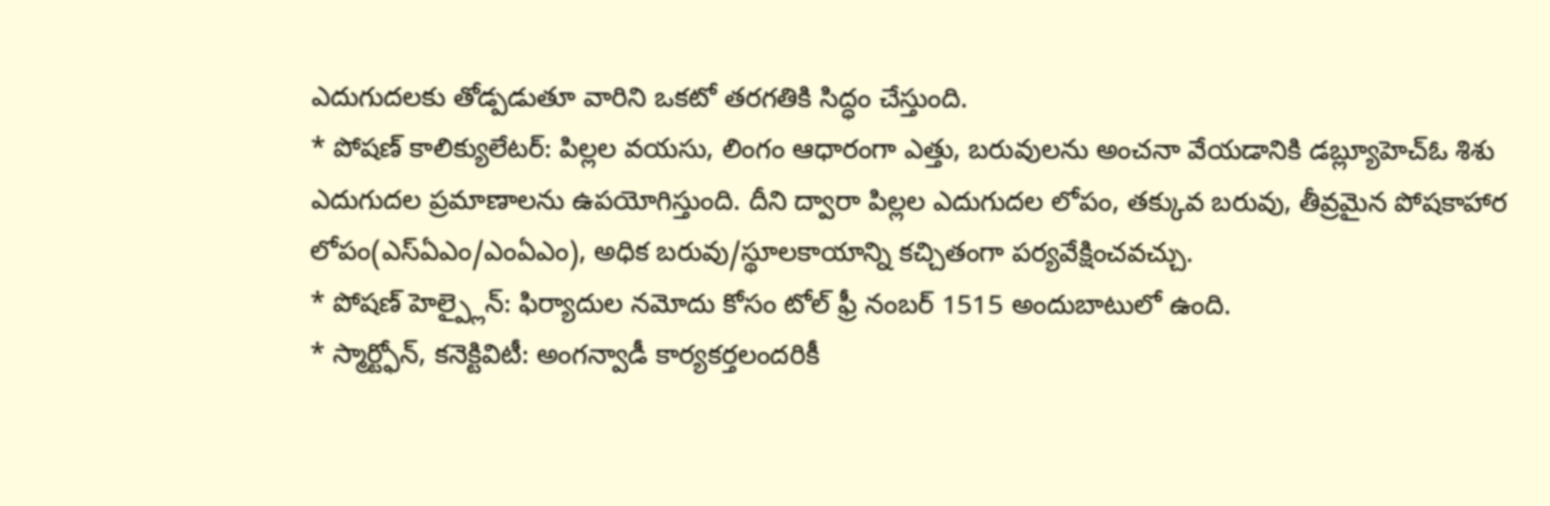ఎదుగుదలకు తోడ్పడుతూ వారిని ఒకటో తరగతికి సిద్ధం చేస్తుంది.
* పోషణ్ కాలిక్యులేటర్: పిల్లల వయసు, లింగం ఆధారంగా ఎత్తు, బరువులను అంచనా వేయడానికి డబ్ల్యూహెచ్ఓ శిశు ఎదుగుదల ప్రమాణాలను ఉపయోగిస్తుంది. దీని ద్వారా పిల్లల ఎదుగుదల లోపం, తక్కువ బరువు, తీవ్రమైన పోషకాహార లోపం(ఎస్ఏఎం/ఎంఏఎం), అధిక బరువు/స్థూలకాయాన్ని కచ్చితంగా పర్యవేక్షించవచ్చు.
* పోషణ్ హెల్ప్లైన్: ఫిర్యాదుల నమోదు కోసం టోల్ ఫ్రీ నంబర్ 1515 అందుబాటులో ఉంది.
* స్మార్ట్ఫోన్, కనెక్టివిటీ: అంగన్వాడీ కార్యకర్తలందరికీ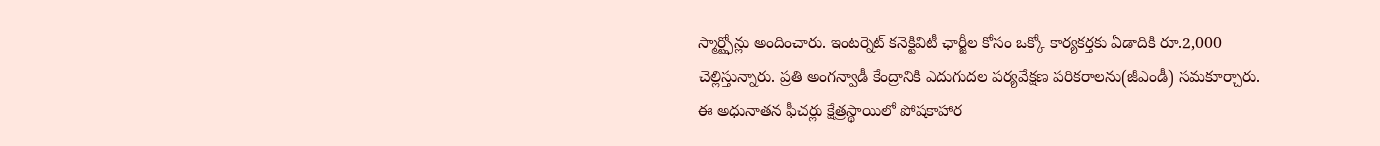స్మార్ట్ఫోన్లు అందించారు. ఇంటర్నెట్ కనెక్టివిటీ ఛార్జీల కోసం ఒక్కో కార్యకర్తకు ఏడాదికి రూ.2,000 చెల్లిస్తున్నారు. ప్రతి అంగన్వాడీ కేంద్రానికి ఎదుగుదల పర్యవేక్షణ పరికరాలను(జీఎండీ) సమకూర్చారు.
ఈ అధునాతన ఫీచర్లు క్షేత్రస్థాయిలో పోషకాహార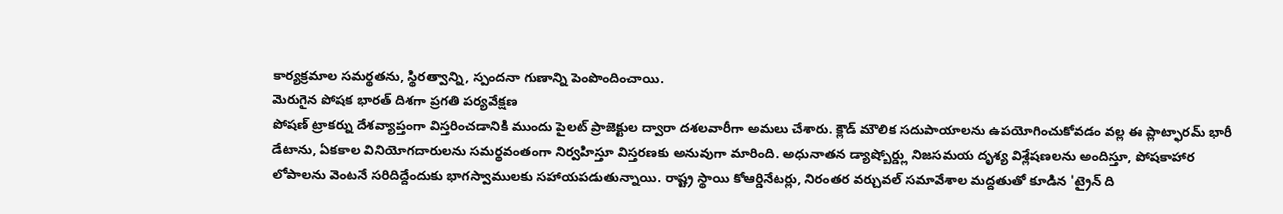కార్యక్రమాల సమర్థతను, స్థిరత్వాన్ని, స్పందనా గుణాన్ని పెంపొందించాయి.
మెరుగైన పోషక భారత్ దిశగా ప్రగతి పర్యవేక్షణ
పోషణ్ ట్రాకర్ను దేశవ్యాప్తంగా విస్తరించడానికి ముందు పైలట్ ప్రాజెక్టుల ద్వారా దశలవారీగా అమలు చేశారు. క్లౌడ్ మౌలిక సదుపాయాలను ఉపయోగించుకోవడం వల్ల ఈ ప్లాట్ఫారమ్ భారీ డేటాను, ఏకకాల వినియోగదారులను సమర్థవంతంగా నిర్వహిస్తూ విస్తరణకు అనువుగా మారింది. అధునాతన డ్యాష్బోర్డ్లు నిజసమయ దృశ్య విశ్లేషణలను అందిస్తూ, పోషకాహార లోపాలను వెంటనే సరిదిద్దేందుకు భాగస్వాములకు సహాయపడుతున్నాయి. రాష్ట్ర స్థాయి కోఆర్డినేటర్లు, నిరంతర వర్చువల్ సమావేశాల మద్దతుతో కూడిన 'ట్రైన్ ది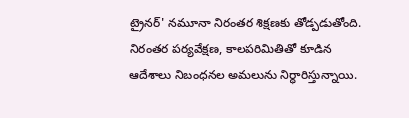ట్రైనర్' నమూనా నిరంతర శిక్షణకు తోడ్పడుతోంది. నిరంతర పర్యవేక్షణ, కాలపరిమితితో కూడిన ఆదేశాలు నిబంధనల అమలును నిర్ధారిస్తున్నాయి.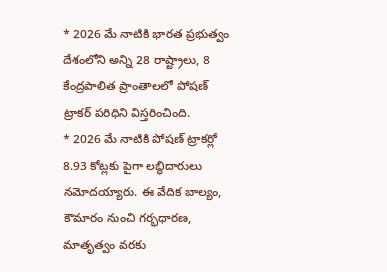* 2026 మే నాటికి భారత ప్రభుత్వం దేశంలోని అన్ని 28 రాష్ట్రాలు, 8 కేంద్రపాలిత ప్రాంతాలలో పోషణ్ ట్రాకర్ పరిధిని విస్తరించింది.
* 2026 మే నాటికి పోషణ్ ట్రాకర్లో 8.93 కోట్లకు పైగా లబ్ధిదారులు నమోదయ్యారు. ఈ వేదిక బాల్యం, కౌమారం నుంచి గర్భధారణ, మాతృత్వం వరకు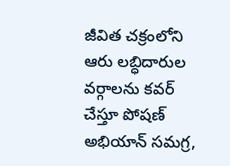జీవిత చక్రంలోని ఆరు లబ్ధిదారుల వర్గాలను కవర్ చేస్తూ పోషణ్ అభియాన్ సమగ్ర,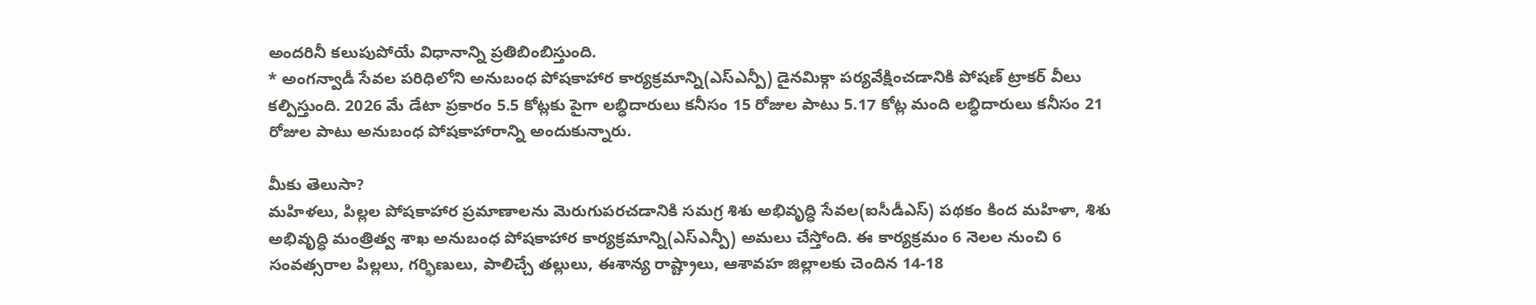అందరినీ కలుపుపోయే విధానాన్ని ప్రతిబింబిస్తుంది.
* అంగన్వాడీ సేవల పరిధిలోని అనుబంధ పోషకాహార కార్యక్రమాన్ని(ఎస్ఎన్పీ) డైనమిక్గా పర్యవేక్షించడానికి పోషణ్ ట్రాకర్ వీలు కల్పిస్తుంది. 2026 మే డేటా ప్రకారం 5.5 కోట్లకు పైగా లబ్ధిదారులు కనీసం 15 రోజుల పాటు 5.17 కోట్ల మంది లబ్ధిదారులు కనీసం 21 రోజుల పాటు అనుబంధ పోషకాహారాన్ని అందుకున్నారు.

మీకు తెలుసా?
మహిళలు, పిల్లల పోషకాహార ప్రమాణాలను మెరుగుపరచడానికి సమగ్ర శిశు అభివృద్ధి సేవల(ఐసీడీఎస్) పథకం కింద మహిళా, శిశు అభివృద్ధి మంత్రిత్వ శాఖ అనుబంధ పోషకాహార కార్యక్రమాన్ని(ఎస్ఎన్పీ) అమలు చేస్తోంది. ఈ కార్యక్రమం 6 నెలల నుంచి 6 సంవత్సరాల పిల్లలు, గర్భిణులు, పాలిచ్చే తల్లులు, ఈశాన్య రాష్ట్రాలు, ఆశావహ జిల్లాలకు చెందిన 14-18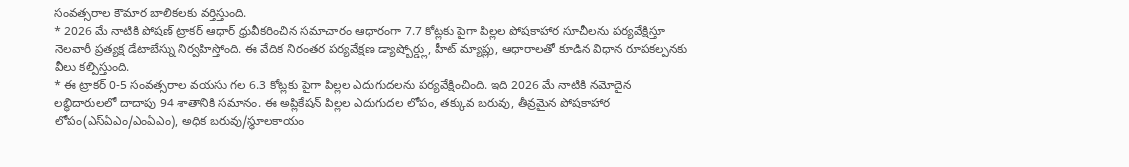సంవత్సరాల కౌమార బాలికలకు వర్తిస్తుంది.
* 2026 మే నాటికి పోషణ్ ట్రాకర్ ఆధార్ ధ్రువీకరించిన సమాచారం ఆధారంగా 7.7 కోట్లకు పైగా పిల్లల పోషకాహార సూచీలను పర్యవేక్షిస్తూ నెలవారీ ప్రత్యక్ష డేటాబేస్ను నిర్వహిస్తోంది. ఈ వేదిక నిరంతర పర్యవేక్షణ డ్యాష్బోర్డ్లు, హీట్ మ్యాప్లు, ఆధారాలతో కూడిన విధాన రూపకల్పనకు వీలు కల్పిస్తుంది.
* ఈ ట్రాకర్ 0-5 సంవత్సరాల వయసు గల 6.3 కోట్లకు పైగా పిల్లల ఎదుగుదలను పర్యవేక్షించింది. ఇది 2026 మే నాటికి నమోదైన లబ్ధిదారులలో దాదాపు 94 శాతానికి సమానం. ఈ అప్లికేషన్ పిల్లల ఎదుగుదల లోపం, తక్కువ బరువు, తీవ్రమైన పోషకాహార లోపం(ఎస్ఏఎం/ఎంఏఎం), అధిక బరువు/స్థూలకాయం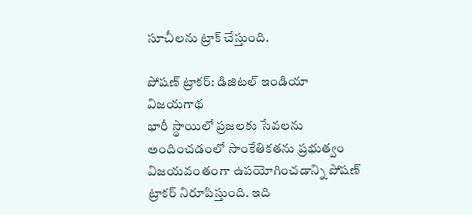సూచీలను ట్రాక్ చేస్తుంది.

పోషణ్ ట్రాకర్: డిజిటల్ ఇండియా విజయగాథ
భారీ స్థాయిలో ప్రజలకు సేవలను అందించడంలో సాంకేతికతను ప్రభుత్వం విజయవంతంగా ఉపయోగించడాన్ని పోషణ్ ట్రాకర్ నిరూపిస్తుంది. ఇది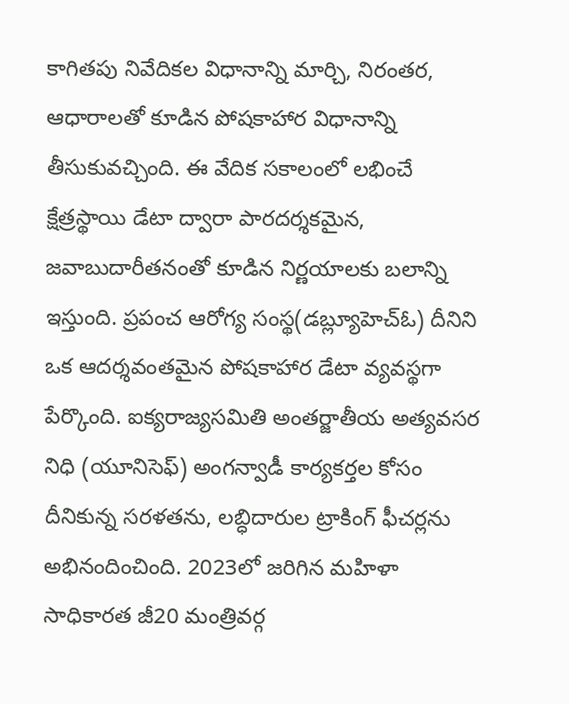కాగితపు నివేదికల విధానాన్ని మార్చి, నిరంతర, ఆధారాలతో కూడిన పోషకాహార విధానాన్ని తీసుకువచ్చింది. ఈ వేదిక సకాలంలో లభించే క్షేత్రస్థాయి డేటా ద్వారా పారదర్శకమైన, జవాబుదారీతనంతో కూడిన నిర్ణయాలకు బలాన్ని ఇస్తుంది. ప్రపంచ ఆరోగ్య సంస్థ(డబ్ల్యూహెచ్ఓ) దీనిని ఒక ఆదర్శవంతమైన పోషకాహార డేటా వ్యవస్థగా పేర్కొంది. ఐక్యరాజ్యసమితి అంతర్జాతీయ అత్యవసర నిధి (యూనిసెఫ్) అంగన్వాడీ కార్యకర్తల కోసం దీనికున్న సరళతను, లబ్ధిదారుల ట్రాకింగ్ ఫీచర్లను అభినందించింది. 2023లో జరిగిన మహిళా సాధికారత జీ20 మంత్రివర్గ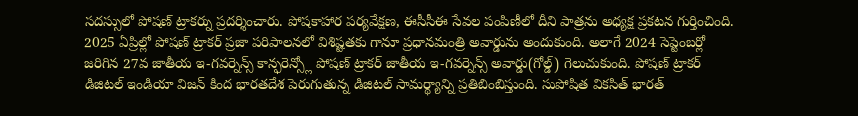సదస్సులో పోషణ్ ట్రాకర్ను ప్రదర్శించారు. పోషకాహార పర్యవేక్షణ, ఈసీసీఈ సేవల పంపిణీలో దీని పాత్రను అధ్యక్ష ప్రకటన గుర్తించింది. 2025 ఏప్రిల్లో పోషణ్ ట్రాకర్ ప్రజా పరిపాలనలో విశిష్టతకు గానూ ప్రధానమంత్రి అవార్డును అందుకుంది. అలాగే 2024 సెప్టెంబర్లో జరిగిన 27వ జాతీయ ఇ-గవర్నెన్స్ కాన్ఫరెన్స్లో పోషణ్ ట్రాకర్ జాతీయ ఇ-గవర్నెన్స్ అవార్డు(గోల్డ్) గెలుచుకుంది. పోషణ్ ట్రాకర్ డిజిటల్ ఇండియా విజన్ కింద భారతదేశ పెరుగుతున్న డిజిటల్ సామర్థ్యాన్ని ప్రతిబింబిస్తుంది. సుపోషిత వికసిత్ భారత్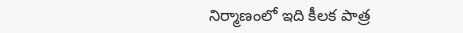నిర్మాణంలో ఇది కీలక పాత్ర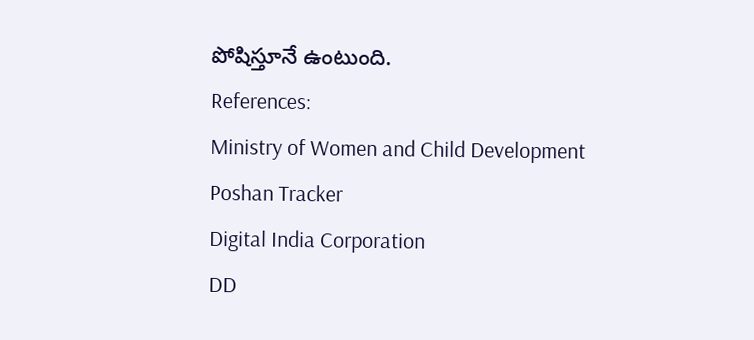పోషిస్తూనే ఉంటుంది.
References:
Ministry of Women and Child Development
Poshan Tracker
Digital India Corporation
DD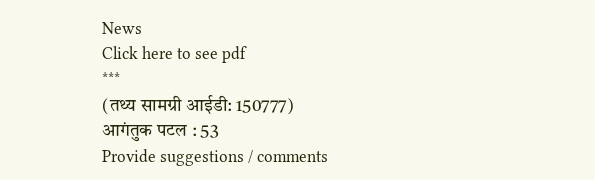News
Click here to see pdf
***
(तथ्य सामग्री आईडी: 150777)
आगंतुक पटल : 53
Provide suggestions / comments